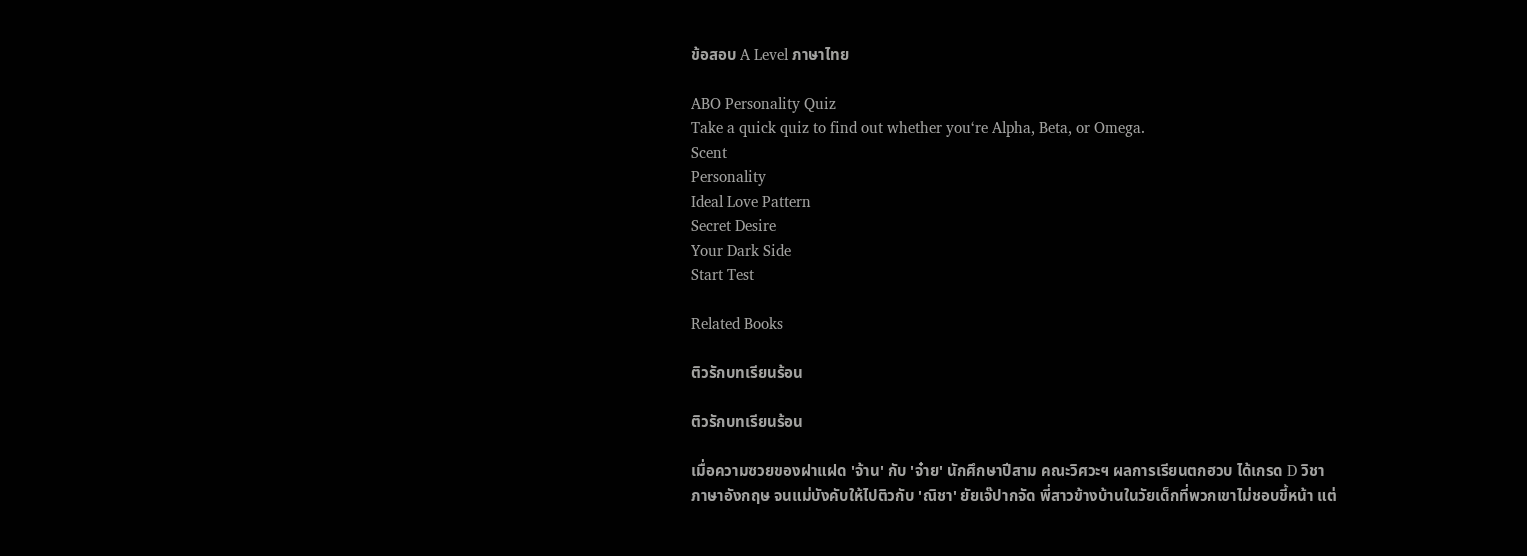ข้อสอบ A Level ภาษาไทย

ABO Personality Quiz
Take a quick quiz to find out whether you‘re Alpha, Beta, or Omega.
Scent
Personality
Ideal Love Pattern
Secret Desire
Your Dark Side
Start Test

Related Books

ติวรักบทเรียนร้อน

ติวรักบทเรียนร้อน

เมื่อความซวยของฝาแฝด 'จ้าน' กับ 'จ๋าย' นักศึกษาปีสาม คณะวิศวะฯ ผลการเรียนตกฮวบ ได้เกรด D วิชาภาษาอังกฤษ จนแม่บังคับให้ไปติวกับ 'ณิชา' ยัยเจ๊ปากจัด พี่สาวข้างบ้านในวัยเด็กที่พวกเขาไม่ชอบขี้หน้า แต่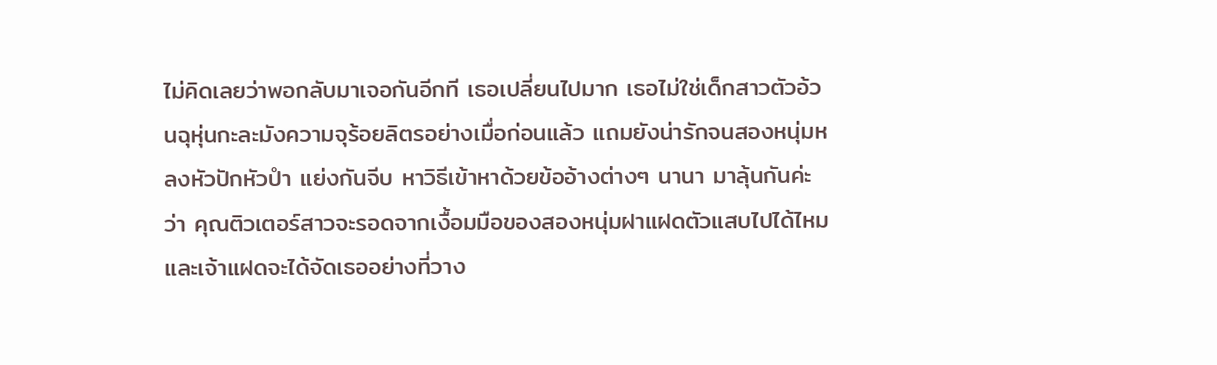ไม่คิดเลยว่าพอกลับมาเจอกันอีกที เธอเปลี่ยนไปมาก เธอไม่ใช่เด็กสาวตัวอ้วนฉุหุ่นกะละมังความจุร้อยลิตรอย่างเมื่อก่อนแล้ว แถมยังน่ารักจนสองหนุ่มหลงหัวปักหัวปำ แย่งกันจีบ หาวิธีเข้าหาด้วยข้ออ้างต่างๆ นานา มาลุ้นกันค่ะว่า คุณติวเตอร์สาวจะรอดจากเงื้อมมือของสองหนุ่มฝาแฝดตัวแสบไปได้ไหม และเจ้าแฝดจะได้จัดเธออย่างที่วาง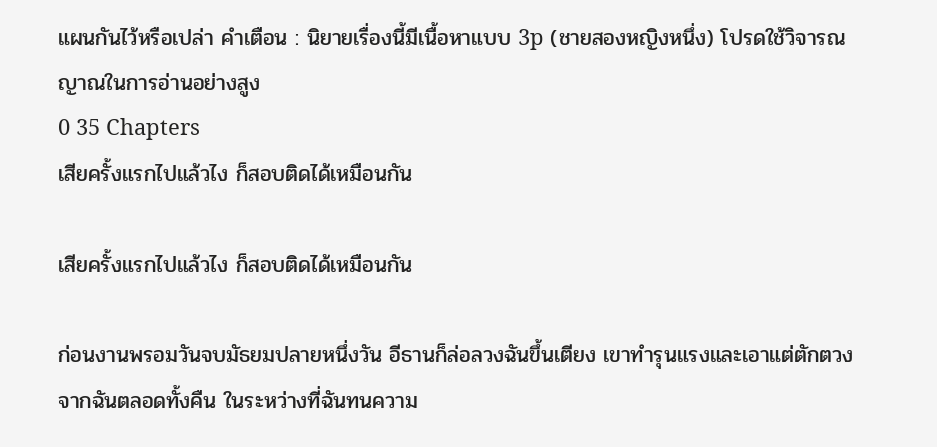แผนกันไว้หรือเปล่า คำเตือน : นิยายเรื่องนี้มีเนื้อหาแบบ 3p (ชายสองหญิงหนึ่ง) โปรดใช้วิจารณญาณในการอ่านอย่างสูง
0 35 Chapters
เสียครั้งแรกไปแล้วไง ก็สอบติดได้เหมือนกัน

เสียครั้งแรกไปแล้วไง ก็สอบติดได้เหมือนกัน

ก่อนงานพรอมวันจบมัธยมปลายหนึ่งวัน อีธานก็ล่อลวงฉันขึ้นเตียง เขาทำรุนแรงและเอาแต่ตักตวงจากฉันตลอดทั้งคืน ในระหว่างที่ฉันทนความ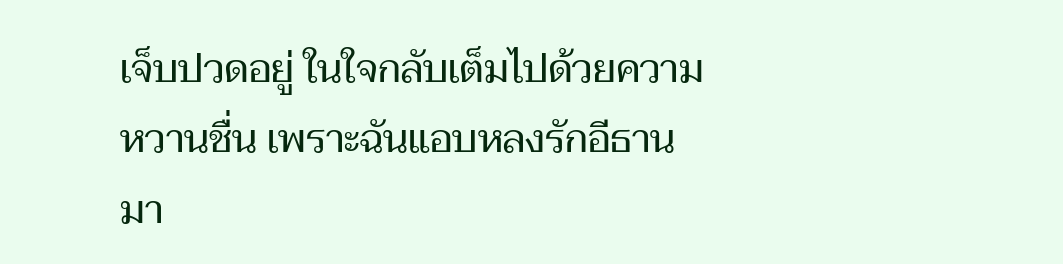เจ็บปวดอยู่ ในใจกลับเต็มไปด้วยความหวานชื่น เพราะฉันแอบหลงรักอีธานมา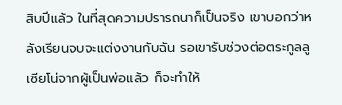สิบปีแล้ว ในที่สุดความปรารถนาก็เป็นจริง เขาบอกว่าหลังเรียนจบจะแต่งงานกับฉัน รอเขารับช่วงต่อตระกูลลูเซียโน่จากผู้เป็นพ่อแล้ว ก็จะทำให้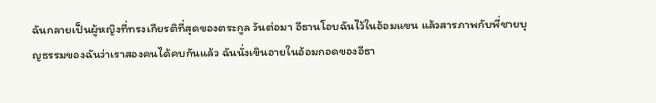ฉันกลายเป็นผู้หญิงที่ทรงเกียรติที่สุดของตระกูล วันต่อมา อีธานโอบฉันไว้ในอ้อมแขน แล้วสารภาพกับพี่ชายบุญธรรมของฉันว่าเราสองคนได้คบกันแล้ว ฉันนั่งเขินอายในอ้อมกอดของอีธา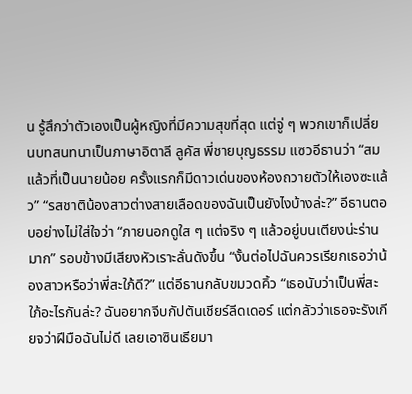น รู้สึกว่าตัวเองเป็นผู้หญิงที่มีความสุขที่สุด แต่จู่ ๆ พวกเขาก็เปลี่ยนบทสนทนาเป็นภาษาอิตาลี ลูคัส พี่ชายบุญธรรม แซวอีธานว่า “สมแล้วที่เป็นนายน้อย ครั้งแรกก็มีดาวเด่นของห้องถวายตัวให้เองซะแล้ว” “รสชาติน้องสาวต่างสายเลือดของฉันเป็นยังไงบ้างล่ะ?” อีธานตอบอย่างไม่ใส่ใจว่า “ภายนอกดูใส ๆ แต่จริง ๆ แล้วอยู่บนเตียงน่ะร่านมาก” รอบข้างมีเสียงหัวเราะลั่นดังขึ้น “งั้นต่อไปฉันควรเรียกเธอว่าน้องสาวหรือว่าพี่สะใภ้ดี?” แต่อีธานกลับขมวดคิ้ว “เธอนับว่าเป็นพี่สะใภ้อะไรกันล่ะ? ฉันอยากจีบกัปตันเชียร์ลีดเดอร์ แต่กลัวว่าเธอจะรังเกียจว่าฝีมือฉันไม่ดี เลยเอาซินเธียมา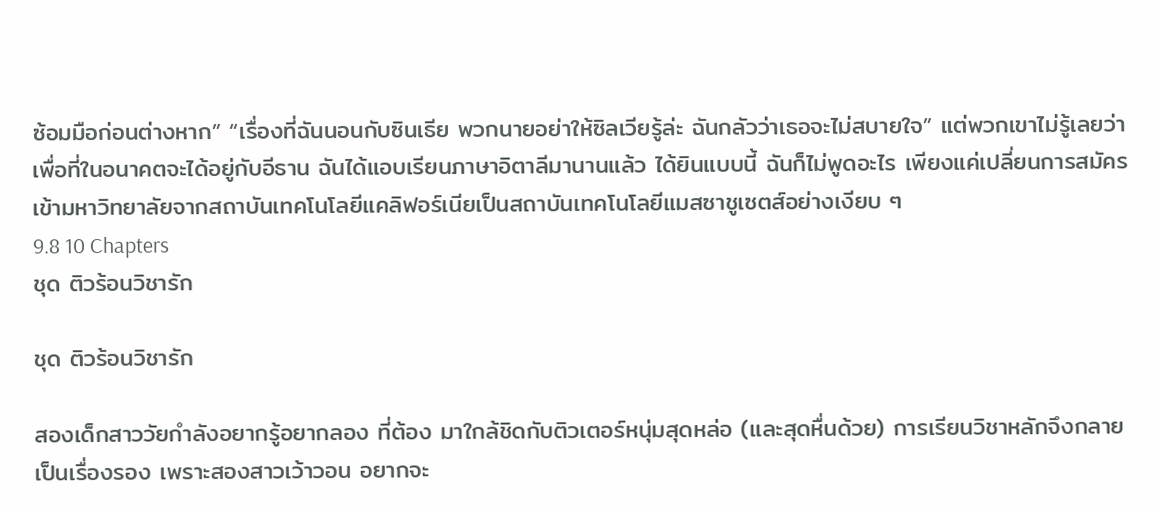ซ้อมมือก่อนต่างหาก” “เรื่องที่ฉันนอนกับซินเธีย พวกนายอย่าให้ซิลเวียรู้ล่ะ ฉันกลัวว่าเธอจะไม่สบายใจ” แต่พวกเขาไม่รู้เลยว่า เพื่อที่ในอนาคตจะได้อยู่กับอีธาน ฉันได้แอบเรียนภาษาอิตาลีมานานแล้ว ได้ยินแบบนี้ ฉันก็ไม่พูดอะไร เพียงแค่เปลี่ยนการสมัครเข้ามหาวิทยาลัยจากสถาบันเทคโนโลยีแคลิฟอร์เนียเป็นสถาบันเทคโนโลยีแมสซาชูเซตส์อย่างเงียบ ๆ
9.8 10 Chapters
ชุด ติวร้อนวิชารัก

ชุด ติวร้อนวิชารัก

สองเด็กสาววัยกำลังอยากรู้อยากลอง ที่ต้อง มาใกล้ชิดกับติวเตอร์หนุ่มสุดหล่อ (และสุดหื่นด้วย) การเรียนวิชาหลักจึงกลายเป็นเรื่องรอง เพราะสองสาวเว้าวอน อยากจะ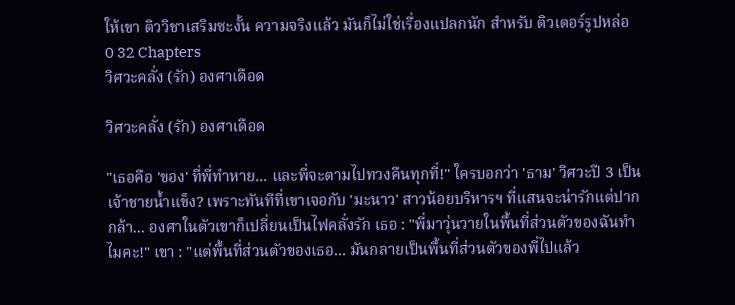ให้เขา ติววิชาเสริมซะงั้น ความจริงแล้ว มันก็ไม่ใช่เรื่องแปลกนัก สำหรับ ติวเตอร์รูปหล่อ
0 32 Chapters
วิศวะคลั่ง (รัก) องศาเดือด

วิศวะคลั่ง (รัก) องศาเดือด

"เธอคือ 'ของ' ที่พี่ทำหาย... และพี่จะตามไปทวงคืนทุกที่!" ใครบอกว่า 'ธาม' วิศวะปี 3 เป็นเจ้าชายน้ำแข็ง? เพราะทันทีที่เขาเจอกับ 'มะนาว' สาวน้อยบริหารฯ ที่แสนจะน่ารักแต่ปากกล้า... องศาในตัวเขาก็เปลี่ยนเป็นไฟคลั่งรัก เธอ : "พี่มาวุ่นวายในพื้นที่ส่วนตัวของฉันทำไมคะ!" เขา : "แต่พื้นที่ส่วนตัวของเธอ... มันกลายเป็นพื้นที่ส่วนตัวของพี่ไปแล้ว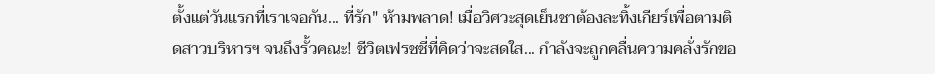ตั้งแต่วันแรกที่เราเจอกัน... ที่รัก" ห้ามพลาด! เมื่อวิศวะสุดเย็นชาต้องละทิ้งเกียร์เพื่อตามติดสาวบริหารฯ จนถึงรั้วคณะ! ชีวิตเฟรชชี่ที่คิดว่าจะสดใส... กำลังจะถูกคลื่นความคลั่งรักขอ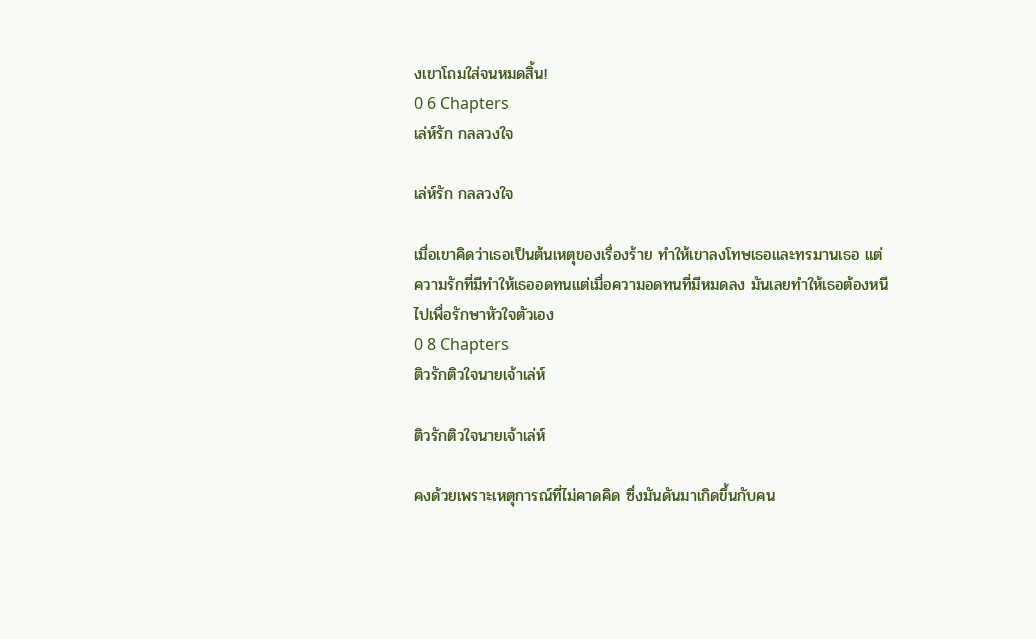งเขาโถมใส่จนหมดสิ้น!
0 6 Chapters
เล่ห์รัก กลลวงใจ

เล่ห์รัก กลลวงใจ

เมื่อเขาคิดว่าเธอเป็นต้นเหตุของเรื่องร้าย ทำให้เขาลงโทษเธอและทรมานเธอ แต่ความรักที่มีทำให้เธออดทนแต่เมื่อความอดทนที่มีหมดลง มันเลยทำให้เธอต้องหนีไปเพื่อรักษาหัวใจตัวเอง
0 8 Chapters
ติวรักติวใจนายเจ้าเล่ห์

ติวรักติวใจนายเจ้าเล่ห์

คงด้วยเพราะเหตุการณ์ที่ไม่คาดคิด ซึ่งมันดันมาเกิดขึ้นกับคน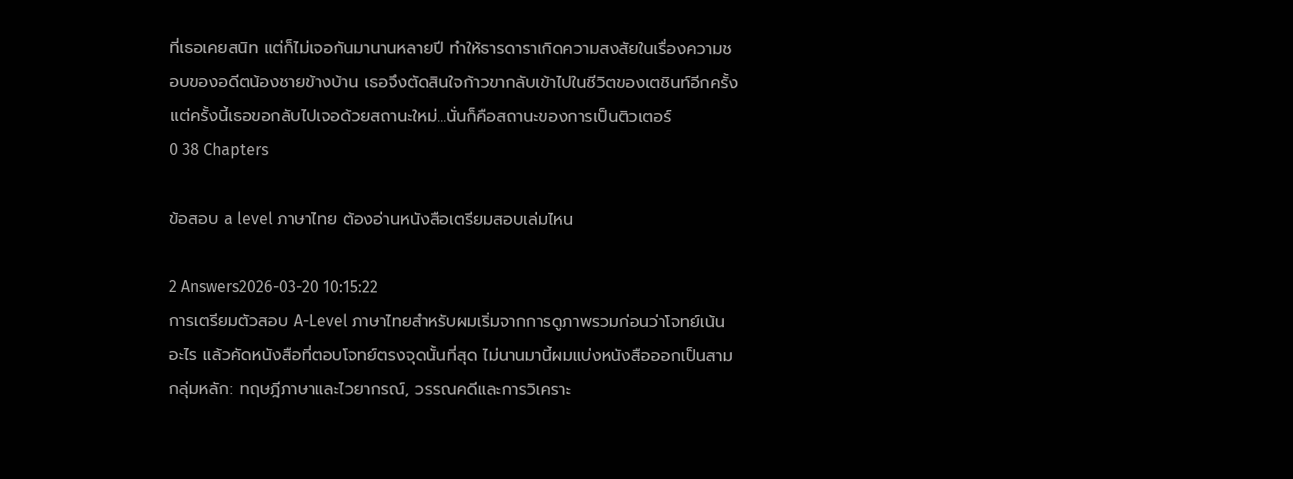ที่เธอเคยสนิท แต่ก็ไม่เจอกันมานานหลายปี ทำให้ธารดาราเกิดความสงสัยในเรื่องความชอบของอดีตน้องชายข้างบ้าน เธอจึงตัดสินใจก้าวขากลับเข้าไปในชีวิตของเตชินท์อีกครั้ง แต่ครั้งนี้เธอขอกลับไปเจอด้วยสถานะใหม่...นั่นก็คือสถานะของการเป็นติวเตอร์
0 38 Chapters

ข้อสอบ a level ภาษาไทย ต้องอ่านหนังสือเตรียมสอบเล่มไหน

2 Answers2026-03-20 10:15:22
การเตรียมตัวสอบ A-Level ภาษาไทยสำหรับผมเริ่มจากการดูภาพรวมก่อนว่าโจทย์เน้นอะไร แล้วคัดหนังสือที่ตอบโจทย์ตรงจุดนั้นที่สุด ไม่นานมานี้ผมแบ่งหนังสือออกเป็นสามกลุ่มหลัก: ทฤษฎีภาษาและไวยากรณ์, วรรณคดีและการวิเคราะ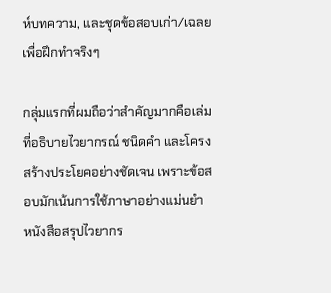ห์บทความ, และชุดข้อสอบเก่า/เฉลยเพื่อฝึกทำจริงๆ

กลุ่มแรกที่ผมถือว่าสำคัญมากคือเล่มที่อธิบายไวยากรณ์ ชนิดคำ และโครงสร้างประโยคอย่างชัดเจน เพราะข้อสอบมักเน้นการใช้ภาษาอย่างแม่นยำ หนังสือสรุปไวยากร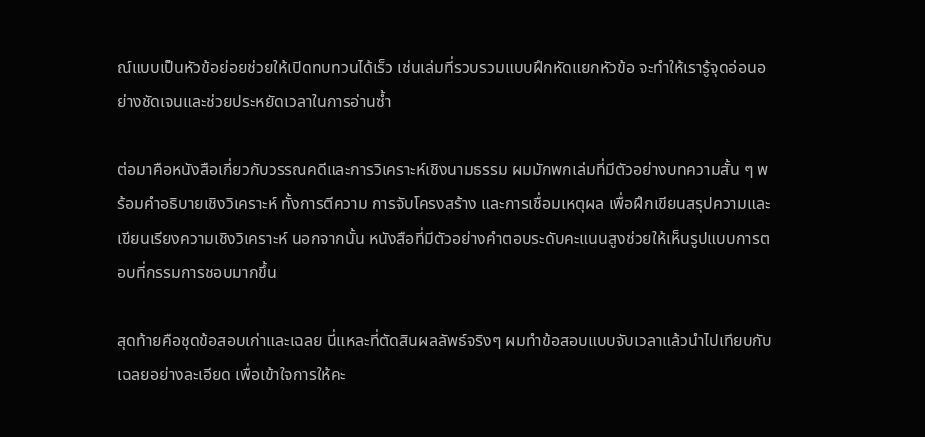ณ์แบบเป็นหัวข้อย่อยช่วยให้เปิดทบทวนได้เร็ว เช่นเล่มที่รวบรวมแบบฝึกหัดแยกหัวข้อ จะทำให้เรารู้จุดอ่อนอย่างชัดเจนและช่วยประหยัดเวลาในการอ่านซ้ำ

ต่อมาคือหนังสือเกี่ยวกับวรรณคดีและการวิเคราะห์เชิงนามธรรม ผมมักพกเล่มที่มีตัวอย่างบทความสั้น ๆ พร้อมคำอธิบายเชิงวิเคราะห์ ทั้งการตีความ การจับโครงสร้าง และการเชื่อมเหตุผล เพื่อฝึกเขียนสรุปความและเขียนเรียงความเชิงวิเคราะห์ นอกจากนั้น หนังสือที่มีตัวอย่างคำตอบระดับคะแนนสูงช่วยให้เห็นรูปแบบการตอบที่กรรมการชอบมากขึ้น

สุดท้ายคือชุดข้อสอบเก่าและเฉลย นี่แหละที่ตัดสินผลลัพธ์จริงๆ ผมทำข้อสอบแบบจับเวลาแล้วนำไปเทียบกับเฉลยอย่างละเอียด เพื่อเข้าใจการให้คะ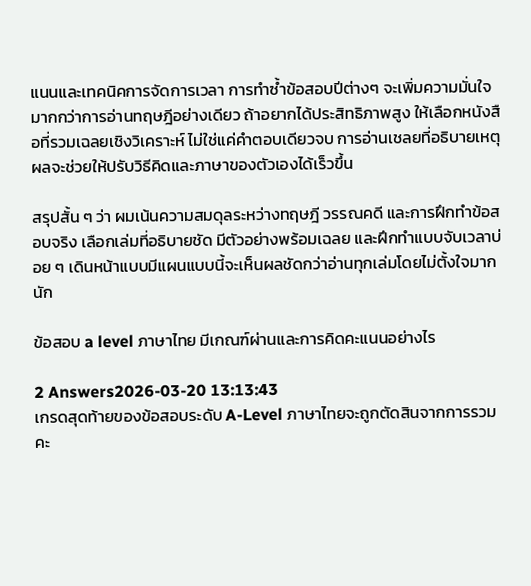แนนและเทคนิคการจัดการเวลา การทำซ้ำข้อสอบปีต่างๆ จะเพิ่มความมั่นใจมากกว่าการอ่านทฤษฎีอย่างเดียว ถ้าอยากได้ประสิทธิภาพสูง ให้เลือกหนังสือที่รวมเฉลยเชิงวิเคราะห์ ไม่ใช่แค่คำตอบเดียวจบ การอ่านเชลยที่อธิบายเหตุผลจะช่วยให้ปรับวิธีคิดและภาษาของตัวเองได้เร็วขึ้น

สรุปสั้น ๆ ว่า ผมเน้นความสมดุลระหว่างทฤษฎี วรรณคดี และการฝึกทำข้อสอบจริง เลือกเล่มที่อธิบายชัด มีตัวอย่างพร้อมเฉลย และฝึกทำแบบจับเวลาบ่อย ๆ เดินหน้าแบบมีแผนแบบนี้จะเห็นผลชัดกว่าอ่านทุกเล่มโดยไม่ตั้งใจมากนัก

ข้อสอบ a level ภาษาไทย มีเกณฑ์ผ่านและการคิดคะแนนอย่างไร

2 Answers2026-03-20 13:13:43
เกรดสุดท้ายของข้อสอบระดับ A-Level ภาษาไทยจะถูกตัดสินจากการรวมคะ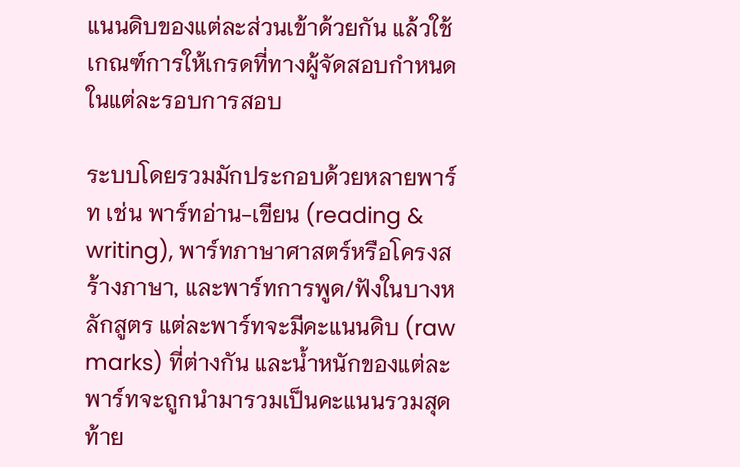แนนดิบของแต่ละส่วนเข้าด้วยกัน แล้วใช้เกณฑ์การให้เกรดที่ทางผู้จัดสอบกำหนดในแต่ละรอบการสอบ

ระบบโดยรวมมักประกอบด้วยหลายพาร์ท เช่น พาร์ทอ่าน-เขียน (reading & writing), พาร์ทภาษาศาสตร์หรือโครงสร้างภาษา, และพาร์ทการพูด/ฟังในบางหลักสูตร แต่ละพาร์ทจะมีคะแนนดิบ (raw marks) ที่ต่างกัน และน้ำหนักของแต่ละพาร์ทจะถูกนำมารวมเป็นคะแนนรวมสุดท้าย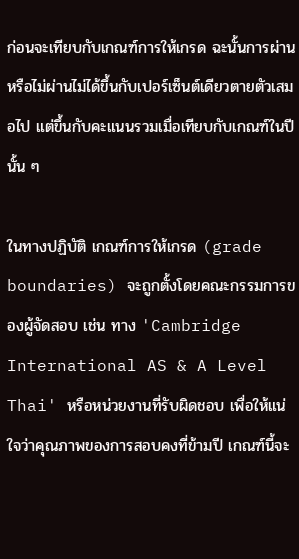ก่อนจะเทียบกับเกณฑ์การให้เกรด ฉะนั้นการผ่านหรือไม่ผ่านไม่ได้ขึ้นกับเปอร์เซ็นต์เดียวตายตัวเสมอไป แต่ขึ้นกับคะแนนรวมเมื่อเทียบกับเกณฑ์ในปีนั้น ๆ

ในทางปฏิบัติ เกณฑ์การให้เกรด (grade boundaries) จะถูกตั้งโดยคณะกรรมการของผู้จัดสอบ เช่น ทาง 'Cambridge International AS & A Level Thai' หรือหน่วยงานที่รับผิดชอบ เพื่อให้แน่ใจว่าคุณภาพของการสอบคงที่ข้ามปี เกณฑ์นี้จะ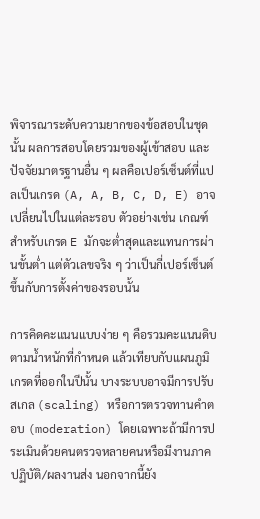พิจารณาระดับความยากของข้อสอบในชุดนั้น ผลการสอบโดยรวมของผู้เข้าสอบ และปัจจัยมาตรฐานอื่น ๆ ผลคือเปอร์เซ็นต์ที่แปลเป็นเกรด (A, A, B, C, D, E) อาจเปลี่ยนไปในแต่ละรอบ ตัวอย่างเช่น เกณฑ์สำหรับเกรด E มักจะต่ำสุดและแทนการผ่านขั้นต่ำ แต่ตัวเลขจริง ๆ ว่าเป็นกี่เปอร์เซ็นต์ขึ้นกับการตั้งค่าของรอบนั้น

การคิดคะแนนแบบง่าย ๆ คือรวมคะแนนดิบตามน้ำหนักที่กำหนด แล้วเทียบกับแผนภูมิเกรดที่ออกในปีนั้น บางระบบอาจมีการปรับสเกล (scaling) หรือการตรวจทานคำตอบ (moderation) โดยเฉพาะถ้ามีการประเมินด้วยคนตรวจหลายคนหรือมีงานภาคปฏิบัติ/ผลงานส่ง นอกจากนี้ยัง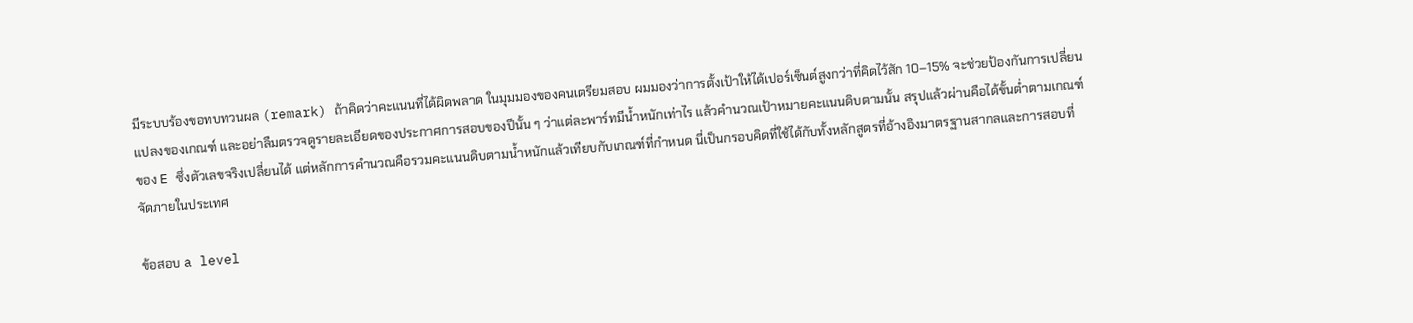มีระบบร้องขอทบทวนผล (remark) ถ้าคิดว่าคะแนนที่ได้ผิดพลาด ในมุมมองของคนเตรียมสอบ ผมมองว่าการตั้งเป้าให้ได้เปอร์เซ็นต์สูงกว่าที่คิดไว้สัก 10–15% จะช่วยป้องกันการเปลี่ยนแปลงของเกณฑ์ และอย่าลืมตรวจดูรายละเอียดของประกาศการสอบของปีนั้น ๆ ว่าแต่ละพาร์ทมีน้ำหนักเท่าไร แล้วคำนวณเป้าหมายคะแนนดิบตามนั้น สรุปแล้วผ่านคือได้ขั้นต่ำตามเกณฑ์ของ E ซึ่งตัวเลขจริงเปลี่ยนได้ แต่หลักการคำนวณคือรวมคะแนนดิบตามน้ำหนักแล้วเทียบกับเกณฑ์ที่กำหนด นี่เป็นกรอบคิดที่ใช้ได้กับทั้งหลักสูตรที่อ้างอิงมาตรฐานสากลและการสอบที่จัดภายในประเทศ

ข้อสอบ a level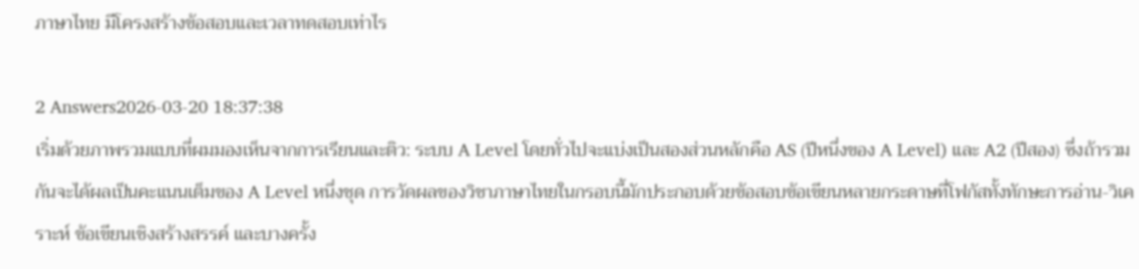ภาษาไทย มีโครงสร้างข้อสอบและเวลาทดสอบเท่าไร

2 Answers2026-03-20 18:37:38
เริ่มด้วยภาพรวมแบบที่ผมมองเห็นจากการเรียนและติว: ระบบ A Level โดยทั่วไปจะแบ่งเป็นสองส่วนหลักคือ AS (ปีหนึ่งของ A Level) และ A2 (ปีสอง) ซึ่งถ้ารวมกันจะได้ผลเป็นคะแนนเต็มของ A Level หนึ่งชุด การวัดผลของวิชาภาษาไทยในกรอบนี้มักประกอบด้วยข้อสอบข้อเขียนหลายกระดาษที่โฟกัสทั้งทักษะการอ่าน-วิเคราะห์ ข้อเขียนเชิงสร้างสรรค์ และบางครั้ง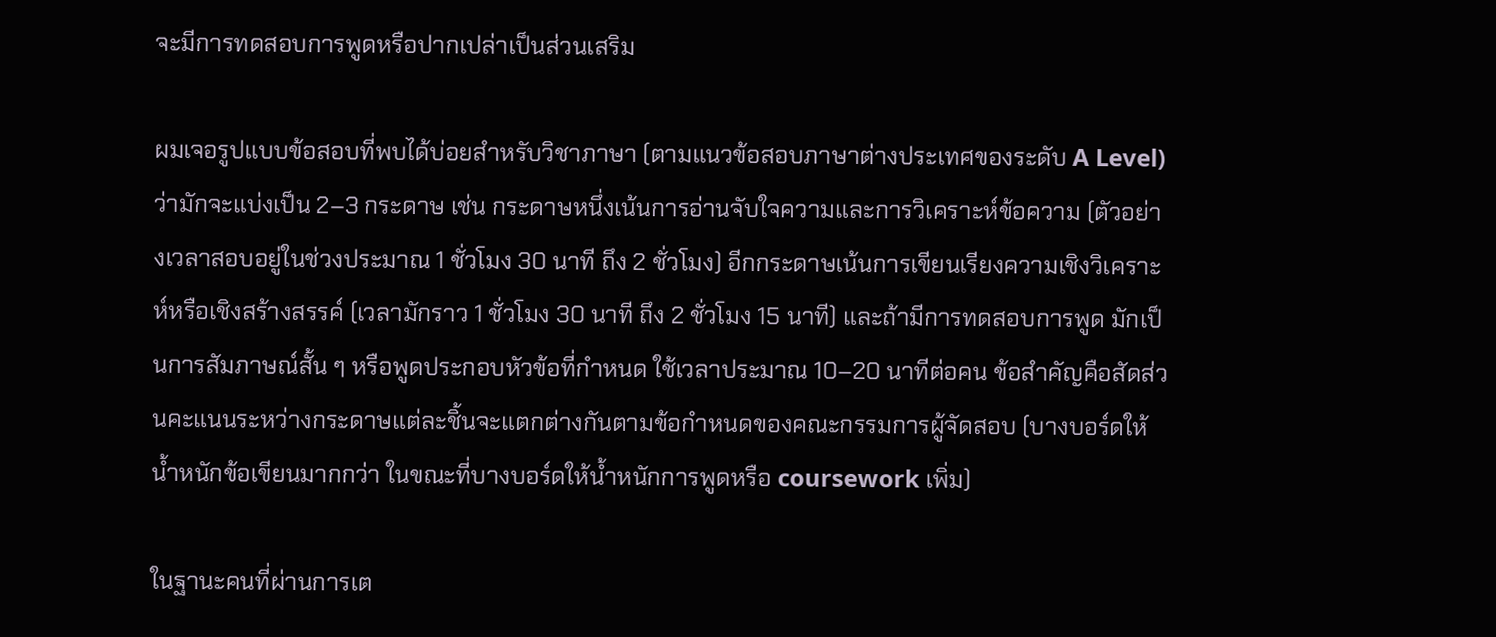จะมีการทดสอบการพูดหรือปากเปล่าเป็นส่วนเสริม

ผมเจอรูปแบบข้อสอบที่พบได้บ่อยสำหรับวิชาภาษา (ตามแนวข้อสอบภาษาต่างประเทศของระดับ A Level) ว่ามักจะแบ่งเป็น 2–3 กระดาษ เช่น กระดาษหนึ่งเน้นการอ่านจับใจความและการวิเคราะห์ข้อความ (ตัวอย่างเวลาสอบอยู่ในช่วงประมาณ 1 ชั่วโมง 30 นาที ถึง 2 ชั่วโมง) อีกกระดาษเน้นการเขียนเรียงความเชิงวิเคราะห์หรือเชิงสร้างสรรค์ (เวลามักราว 1 ชั่วโมง 30 นาที ถึง 2 ชั่วโมง 15 นาที) และถ้ามีการทดสอบการพูด มักเป็นการสัมภาษณ์สั้น ๆ หรือพูดประกอบหัวข้อที่กำหนด ใช้เวลาประมาณ 10–20 นาทีต่อคน ข้อสำคัญคือสัดส่วนคะแนนระหว่างกระดาษแต่ละชิ้นจะแตกต่างกันตามข้อกำหนดของคณะกรรมการผู้จัดสอบ (บางบอร์ดให้น้ำหนักข้อเขียนมากกว่า ในขณะที่บางบอร์ดให้น้ำหนักการพูดหรือ coursework เพิ่ม)

ในฐานะคนที่ผ่านการเต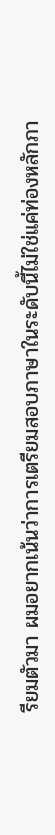รียมตัวมา ผมอยากเน้นว่าการเตรียมสอบภาษาในระดับนี้ไม่ใช่แค่ท่องหลักภา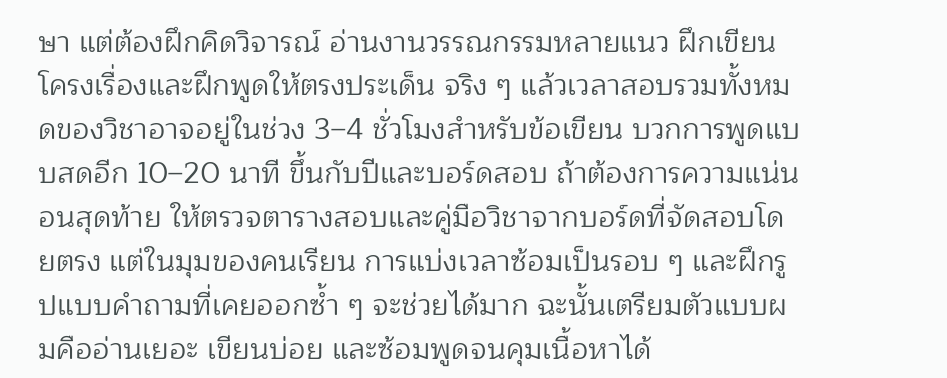ษา แต่ต้องฝึกคิดวิจารณ์ อ่านงานวรรณกรรมหลายแนว ฝึกเขียนโครงเรื่องและฝึกพูดให้ตรงประเด็น จริง ๆ แล้วเวลาสอบรวมทั้งหมดของวิชาอาจอยู่ในช่วง 3–4 ชั่วโมงสำหรับข้อเขียน บวกการพูดแบบสดอีก 10–20 นาที ขึ้นกับปีและบอร์ดสอบ ถ้าต้องการความแน่นอนสุดท้าย ให้ตรวจตารางสอบและคู่มือวิชาจากบอร์ดที่จัดสอบโดยตรง แต่ในมุมของคนเรียน การแบ่งเวลาซ้อมเป็นรอบ ๆ และฝึกรูปแบบคำถามที่เคยออกซ้ำ ๆ จะช่วยได้มาก ฉะนั้นเตรียมตัวแบบผมคืออ่านเยอะ เขียนบ่อย และซ้อมพูดจนคุมเนื้อหาได้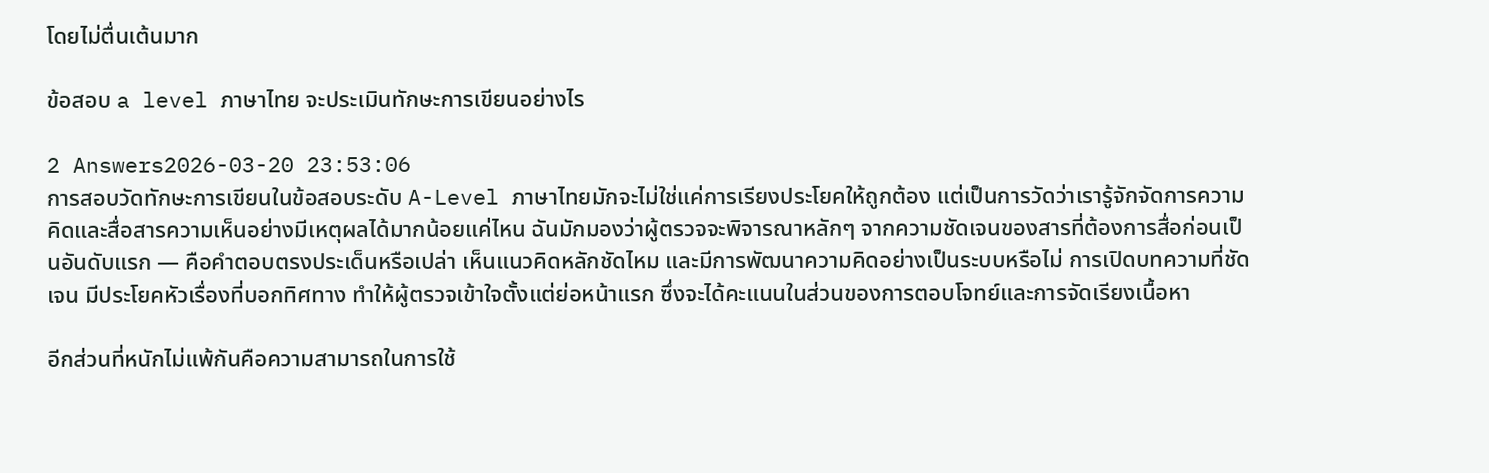โดยไม่ตื่นเต้นมาก

ข้อสอบ a level ภาษาไทย จะประเมินทักษะการเขียนอย่างไร

2 Answers2026-03-20 23:53:06
การสอบวัดทักษะการเขียนในข้อสอบระดับ A-Level ภาษาไทยมักจะไม่ใช่แค่การเรียงประโยคให้ถูกต้อง แต่เป็นการวัดว่าเรารู้จักจัดการความคิดและสื่อสารความเห็นอย่างมีเหตุผลได้มากน้อยแค่ไหน ฉันมักมองว่าผู้ตรวจจะพิจารณาหลักๆ จากความชัดเจนของสารที่ต้องการสื่อก่อนเป็นอันดับแรก — คือคำตอบตรงประเด็นหรือเปล่า เห็นแนวคิดหลักชัดไหม และมีการพัฒนาความคิดอย่างเป็นระบบหรือไม่ การเปิดบทความที่ชัดเจน มีประโยคหัวเรื่องที่บอกทิศทาง ทำให้ผู้ตรวจเข้าใจตั้งแต่ย่อหน้าแรก ซึ่งจะได้คะแนนในส่วนของการตอบโจทย์และการจัดเรียงเนื้อหา

อีกส่วนที่หนักไม่แพ้กันคือความสามารถในการใช้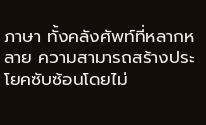ภาษา ทั้งคลังศัพท์ที่หลากหลาย ความสามารถสร้างประโยคซับซ้อนโดยไม่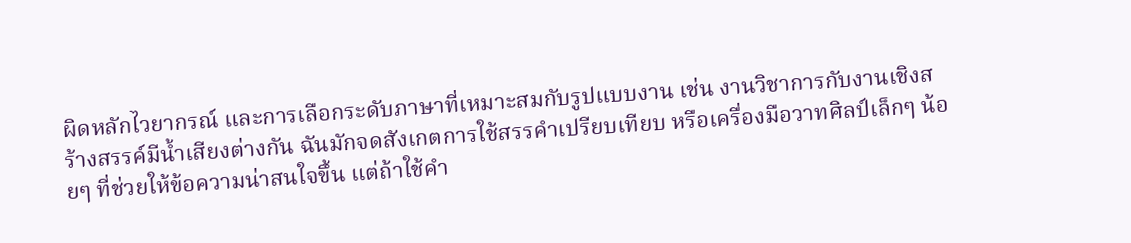ผิดหลักไวยากรณ์ และการเลือกระดับภาษาที่เหมาะสมกับรูปแบบงาน เช่น งานวิชาการกับงานเชิงสร้างสรรค์มีน้ำเสียงต่างกัน ฉันมักจดสังเกตการใช้สรรคำเปรียบเทียบ หรือเครื่องมือวาทศิลป์เล็กๆ น้อยๆ ที่ช่วยให้ข้อความน่าสนใจขึ้น แต่ถ้าใช้คำ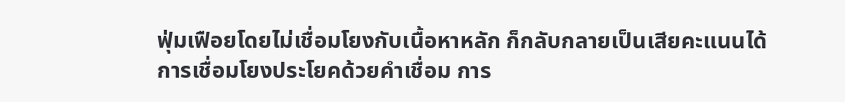ฟุ่มเฟือยโดยไม่เชื่อมโยงกับเนื้อหาหลัก ก็กลับกลายเป็นเสียคะแนนได้ การเชื่อมโยงประโยคด้วยคำเชื่อม การ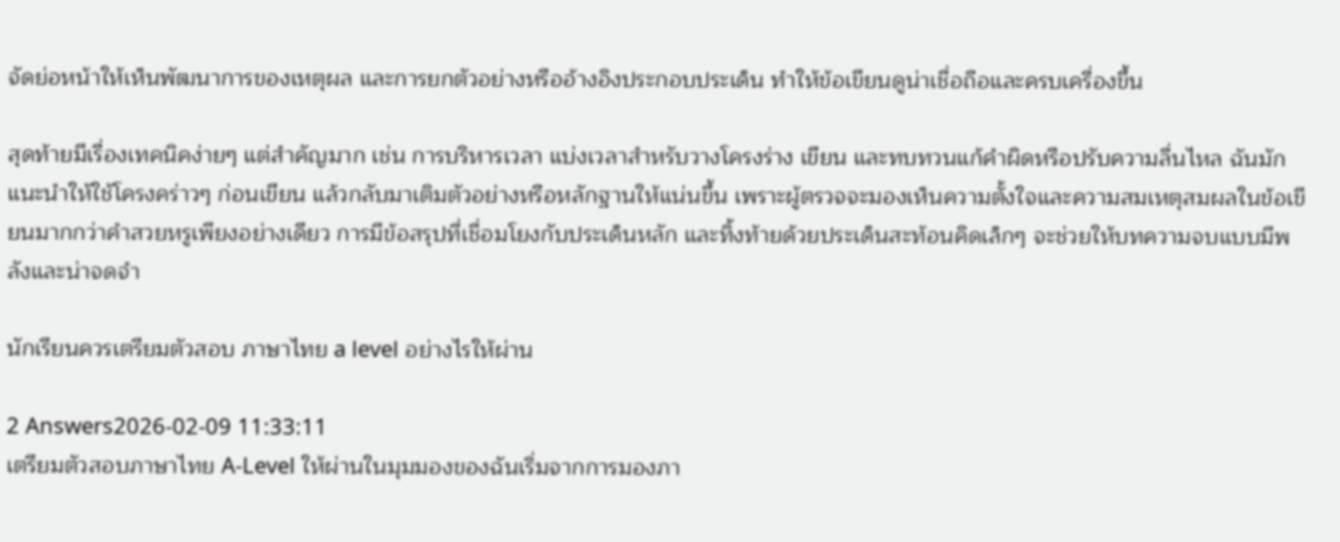จัดย่อหน้าให้เห็นพัฒนาการของเหตุผล และการยกตัวอย่างหรืออ้างอิงประกอบประเด็น ทำให้ข้อเขียนดูน่าเชื่อถือและครบเครื่องขึ้น

สุดท้ายมีเรื่องเทคนิคง่ายๆ แต่สำคัญมาก เช่น การบริหารเวลา แบ่งเวลาสำหรับวางโครงร่าง เขียน และทบทวนแก้คำผิดหรือปรับความลื่นไหล ฉันมักแนะนำให้ใช้โครงคร่าวๆ ก่อนเขียน แล้วกลับมาเติมตัวอย่างหรือหลักฐานให้แน่นขึ้น เพราะผู้ตรวจจะมองเห็นความตั้งใจและความสมเหตุสมผลในข้อเขียนมากกว่าคำสวยหรูเพียงอย่างเดียว การมีข้อสรุปที่เชื่อมโยงกับประเด็นหลัก และทิ้งท้ายด้วยประเด็นสะท้อนคิดเล็กๆ จะช่วยให้บทความจบแบบมีพลังและน่าจดจำ

นักเรียนควรเตรียมตัวสอบ ภาษาไทย a level อย่างไรให้ผ่าน

2 Answers2026-02-09 11:33:11
เตรียมตัวสอบภาษาไทย A-Level ให้ผ่านในมุมมองของฉันเริ่มจากการมองภา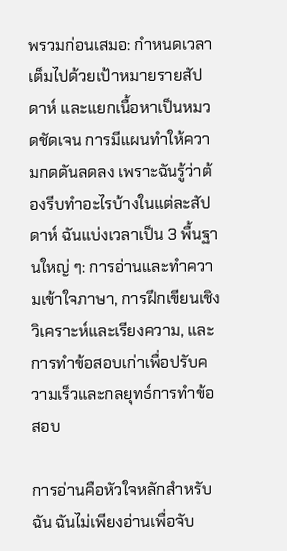พรวมก่อนเสมอ: กำหนดเวลา เต็มไปด้วยเป้าหมายรายสัปดาห์ และแยกเนื้อหาเป็นหมวดชัดเจน การมีแผนทำให้ความกดดันลดลง เพราะฉันรู้ว่าต้องรีบทำอะไรบ้างในแต่ละสัปดาห์ ฉันแบ่งเวลาเป็น 3 พื้นฐานใหญ่ ๆ: การอ่านและทำความเข้าใจภาษา, การฝึกเขียนเชิงวิเคราะห์และเรียงความ, และการทำข้อสอบเก่าเพื่อปรับความเร็วและกลยุทธ์การทำข้อสอบ

การอ่านคือหัวใจหลักสำหรับฉัน ฉันไม่เพียงอ่านเพื่อจับ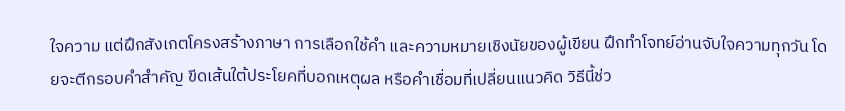ใจความ แต่ฝึกสังเกตโครงสร้างภาษา การเลือกใช้คำ และความหมายเชิงนัยของผู้เขียน ฝึกทำโจทย์อ่านจับใจความทุกวัน โดยจะตีกรอบคำสำคัญ ขีดเส้นใต้ประโยคที่บอกเหตุผล หรือคำเชื่อมที่เปลี่ยนแนวคิด วิธีนี้ช่ว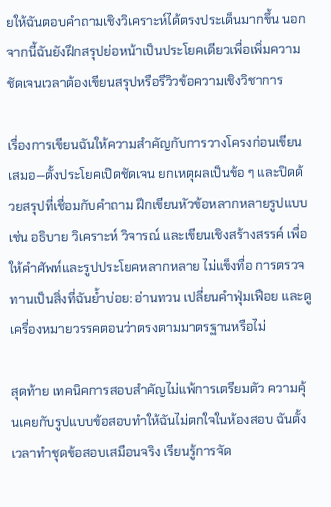ยให้ฉันตอบคำถามเชิงวิเคราะห์ได้ตรงประเด็นมากขึ้น นอกจากนี้ฉันยังฝึกสรุปย่อหน้าเป็นประโยคเดียวเพื่อเพิ่มความชัดเจนเวลาต้องเขียนสรุปหรือรีวิวข้อความเชิงวิชาการ

เรื่องการเขียนฉันให้ความสำคัญกับการวางโครงก่อนเขียนเสมอ—ตั้งประโยคเปิดชัดเจน ยกเหตุผลเป็นข้อ ๆ และปิดด้วยสรุปที่เชื่อมกับคำถาม ฝึกเขียนหัวข้อหลากหลายรูปแบบ เช่น อธิบาย วิเคราะห์ วิจารณ์ และเขียนเชิงสร้างสรรค์ เพื่อให้คำศัพท์และรูปประโยคหลากหลาย ไม่แข็งทื่อ การตรวจทานเป็นสิ่งที่ฉันย้ำบ่อย: อ่านทวน เปลี่ยนคำฟุ่มเฟือย และดูเครื่องหมายวรรคตอนว่าตรงตามมาตรฐานหรือไม่

สุดท้าย เทคนิคการสอบสำคัญไม่แพ้การเตรียมตัว ความคุ้นเคยกับรูปแบบข้อสอบทำให้ฉันไม่ตกใจในห้องสอบ ฉันตั้งเวลาทำชุดข้อสอบเสมือนจริง เรียนรู้การจัด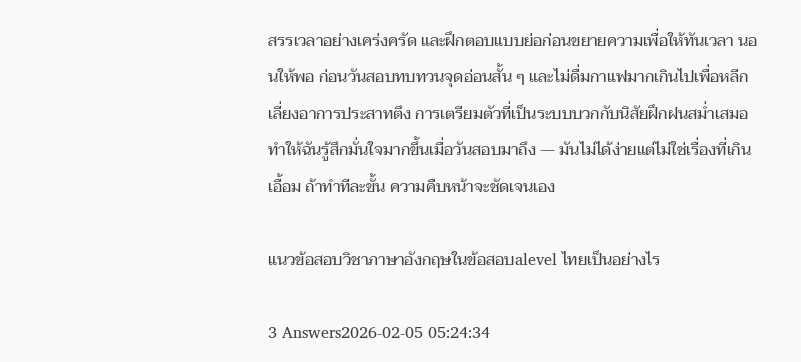สรรเวลาอย่างเคร่งครัด และฝึกตอบแบบย่อก่อนขยายความเพื่อให้ทันเวลา นอนให้พอ ก่อนวันสอบทบทวนจุดอ่อนสั้น ๆ และไม่ดื่มกาแฟมากเกินไปเพื่อหลีกเลี่ยงอาการประสาทตึง การเตรียมตัวที่เป็นระบบบวกกับนิสัยฝึกฝนสม่ำเสมอทำให้ฉันรู้สึกมั่นใจมากขึ้นเมื่อวันสอบมาถึง — มันไม่ได้ง่ายแต่ไม่ใช่เรื่องที่เกินเอื้อม ถ้าทำทีละขั้น ความคืบหน้าจะชัดเจนเอง

แนวข้อสอบวิชาภาษาอังกฤษในข้อสอบalevel ไทยเป็นอย่างไร

3 Answers2026-02-05 05:24:34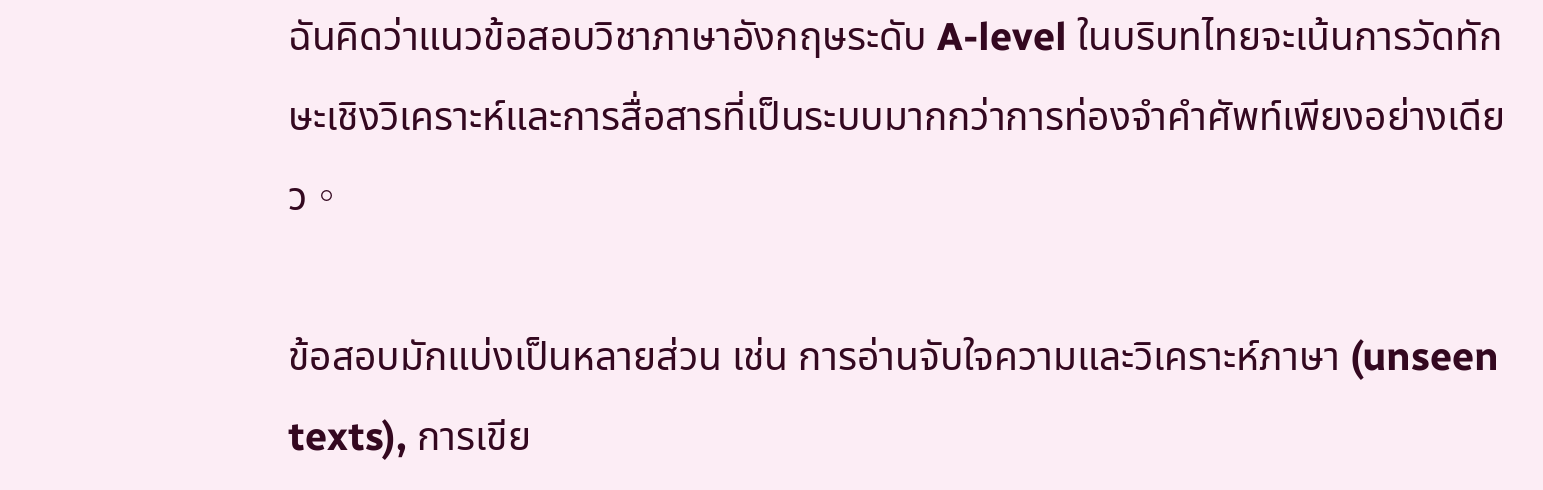ฉันคิดว่าแนวข้อสอบวิชาภาษาอังกฤษระดับ A-level ในบริบทไทยจะเน้นการวัดทักษะเชิงวิเคราะห์และการสื่อสารที่เป็นระบบมากกว่าการท่องจำคำศัพท์เพียงอย่างเดียว。

ข้อสอบมักแบ่งเป็นหลายส่วน เช่น การอ่านจับใจความและวิเคราะห์ภาษา (unseen texts), การเขีย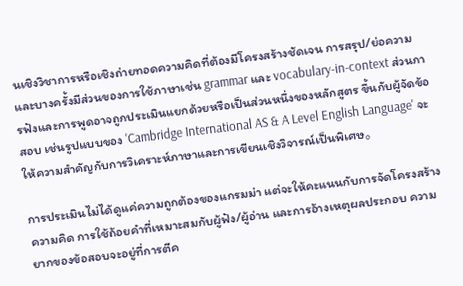นเชิงวิชาการหรือเชิงถ่ายทอดความคิดที่ต้องมีโครงสร้างชัดเจน การสรุป/ย่อความ และบางครั้งมีส่วนของการใช้ภาษาเช่น grammar และ vocabulary-in-context ส่วนการฟังและการพูดอาจถูกประเมินแยกด้วยหรือเป็นส่วนหนึ่งของหลักสูตร ขึ้นกับผู้จัดข้อสอบ เช่นรูปแบบของ 'Cambridge International AS & A Level English Language' จะให้ความสำคัญกับการวิเคราะห์ภาษาและการเขียนเชิงวิจารณ์เป็นพิเศษ。

การประเมินไม่ได้ดูแค่ความถูกต้องของแกรมม่า แต่จะให้คะแนนกับการจัดโครงสร้างความคิด การใช้ถ้อยคำที่เหมาะสมกับผู้ฟัง/ผู้อ่าน และการอ้างเหตุผลประกอบ ความยากของข้อสอบจะอยู่ที่การตีค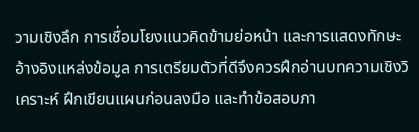วามเชิงลึก การเชื่อมโยงแนวคิดข้ามย่อหน้า และการแสดงทักษะอ้างอิงแหล่งข้อมูล การเตรียมตัวที่ดีจึงควรฝึกอ่านบทความเชิงวิเคราะห์ ฝึกเขียนแผนก่อนลงมือ และทำข้อสอบภา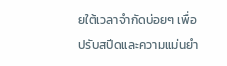ยใต้เวลาจำกัดบ่อยๆ เพื่อปรับสปีดและความแม่นยำ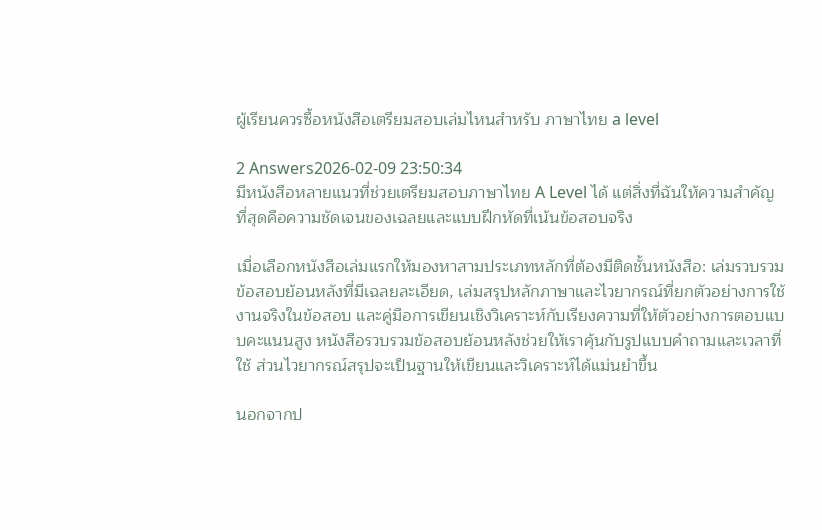ผู้เรียนควรซื้อหนังสือเตรียมสอบเล่มไหนสำหรับ ภาษาไทย a level

2 Answers2026-02-09 23:50:34
มีหนังสือหลายแนวที่ช่วยเตรียมสอบภาษาไทย A Level ได้ แต่สิ่งที่ฉันให้ความสำคัญที่สุดคือความชัดเจนของเฉลยและแบบฝึกหัดที่เน้นข้อสอบจริง

เมื่อเลือกหนังสือเล่มแรกให้มองหาสามประเภทหลักที่ต้องมีติดชั้นหนังสือ: เล่มรวบรวมข้อสอบย้อนหลังที่มีเฉลยละเอียด, เล่มสรุปหลักภาษาและไวยากรณ์ที่ยกตัวอย่างการใช้งานจริงในข้อสอบ และคู่มือการเขียนเชิงวิเคราะห์กับเรียงความที่ให้ตัวอย่างการตอบแบบคะแนนสูง หนังสือรวบรวมข้อสอบย้อนหลังช่วยให้เราคุ้นกับรูปแบบคำถามและเวลาที่ใช้ ส่วนไวยากรณ์สรุปจะเป็นฐานให้เขียนและวิเคราะห์ได้แม่นยำขึ้น

นอกจากป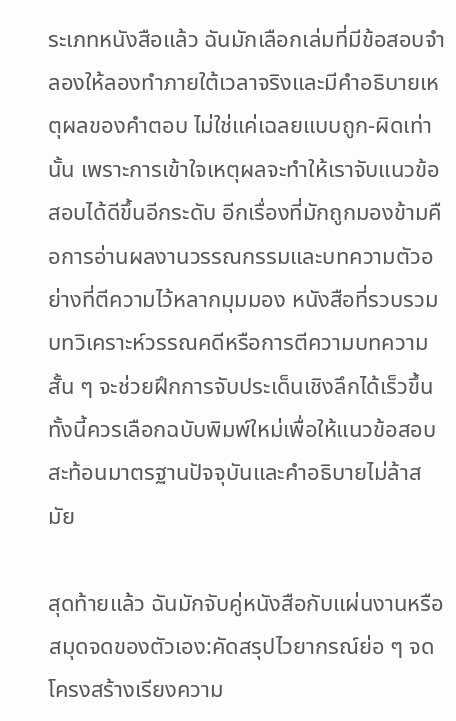ระเภทหนังสือแล้ว ฉันมักเลือกเล่มที่มีข้อสอบจำลองให้ลองทำภายใต้เวลาจริงและมีคำอธิบายเหตุผลของคำตอบ ไม่ใช่แค่เฉลยแบบถูก-ผิดเท่านั้น เพราะการเข้าใจเหตุผลจะทำให้เราจับแนวข้อสอบได้ดีขึ้นอีกระดับ อีกเรื่องที่มักถูกมองข้ามคือการอ่านผลงานวรรณกรรมและบทความตัวอย่างที่ตีความไว้หลากมุมมอง หนังสือที่รวบรวมบทวิเคราะห์วรรณคดีหรือการตีความบทความสั้น ๆ จะช่วยฝึกการจับประเด็นเชิงลึกได้เร็วขึ้น ทั้งนี้ควรเลือกฉบับพิมพ์ใหม่เพื่อให้แนวข้อสอบสะท้อนมาตรฐานปัจจุบันและคำอธิบายไม่ล้าสมัย

สุดท้ายแล้ว ฉันมักจับคู่หนังสือกับแผ่นงานหรือสมุดจดของตัวเอง:คัดสรุปไวยากรณ์ย่อ ๆ จดโครงสร้างเรียงความ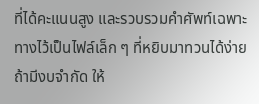ที่ได้คะแนนสูง และรวบรวมคำศัพท์เฉพาะทางไว้เป็นไฟล์เล็ก ๆ ที่หยิบมาทวนได้ง่าย ถ้ามีงบจำกัด ให้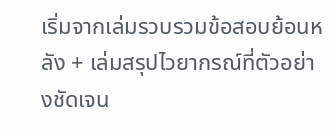เริ่มจากเล่มรวบรวมข้อสอบย้อนหลัง + เล่มสรุปไวยากรณ์ที่ตัวอย่างชัดเจน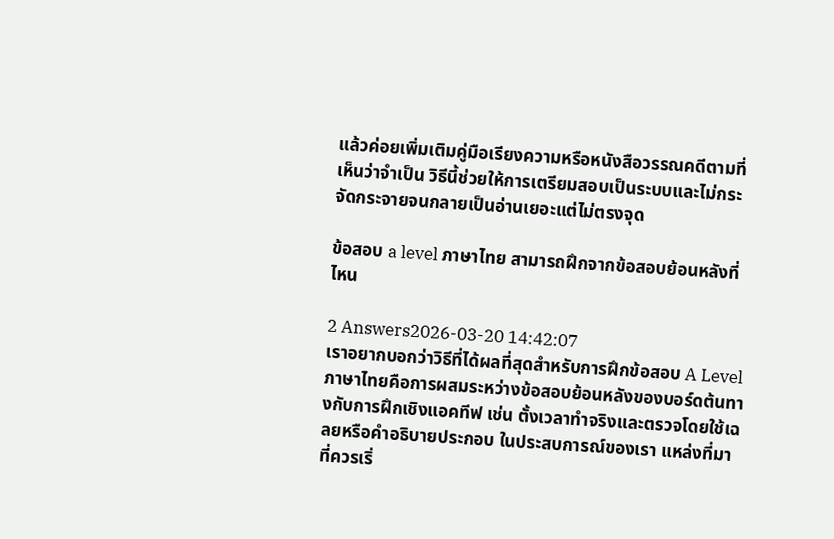แล้วค่อยเพิ่มเติมคู่มือเรียงความหรือหนังสือวรรณคดีตามที่เห็นว่าจำเป็น วิธีนี้ช่วยให้การเตรียมสอบเป็นระบบและไม่กระจัดกระจายจนกลายเป็นอ่านเยอะแต่ไม่ตรงจุด

ข้อสอบ a level ภาษาไทย สามารถฝึกจากข้อสอบย้อนหลังที่ไหน

2 Answers2026-03-20 14:42:07
เราอยากบอกว่าวิธีที่ได้ผลที่สุดสำหรับการฝึกข้อสอบ A Level ภาษาไทยคือการผสมระหว่างข้อสอบย้อนหลังของบอร์ดต้นทางกับการฝึกเชิงแอคทีฟ เช่น ตั้งเวลาทำจริงและตรวจโดยใช้เฉลยหรือคำอธิบายประกอบ ในประสบการณ์ของเรา แหล่งที่มาที่ควรเริ่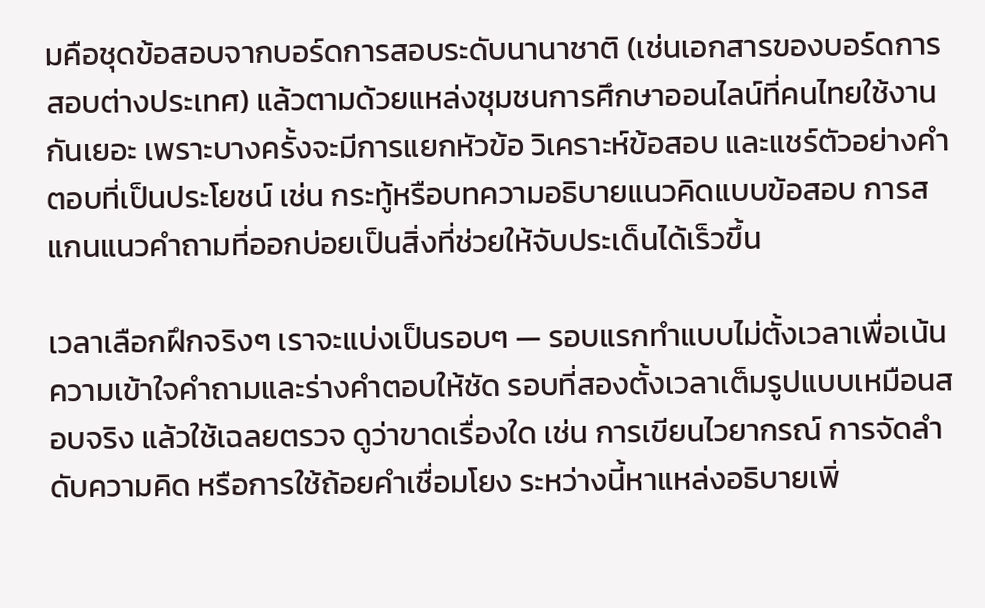มคือชุดข้อสอบจากบอร์ดการสอบระดับนานาชาติ (เช่นเอกสารของบอร์ดการสอบต่างประเทศ) แล้วตามด้วยแหล่งชุมชนการศึกษาออนไลน์ที่คนไทยใช้งานกันเยอะ เพราะบางครั้งจะมีการแยกหัวข้อ วิเคราะห์ข้อสอบ และแชร์ตัวอย่างคำตอบที่เป็นประโยชน์ เช่น กระทู้หรือบทความอธิบายแนวคิดแบบข้อสอบ การสแกนแนวคำถามที่ออกบ่อยเป็นสิ่งที่ช่วยให้จับประเด็นได้เร็วขึ้น

เวลาเลือกฝึกจริงๆ เราจะแบ่งเป็นรอบๆ — รอบแรกทำแบบไม่ตั้งเวลาเพื่อเน้นความเข้าใจคำถามและร่างคำตอบให้ชัด รอบที่สองตั้งเวลาเต็มรูปแบบเหมือนสอบจริง แล้วใช้เฉลยตรวจ ดูว่าขาดเรื่องใด เช่น การเขียนไวยากรณ์ การจัดลำดับความคิด หรือการใช้ถ้อยคำเชื่อมโยง ระหว่างนี้หาแหล่งอธิบายเพิ่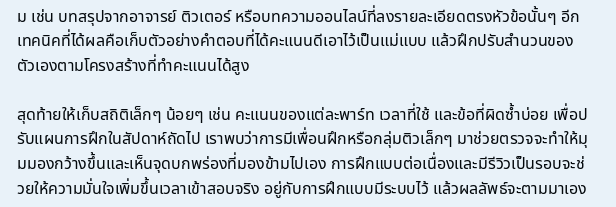ม เช่น บทสรุปจากอาจารย์ ติวเตอร์ หรือบทความออนไลน์ที่ลงรายละเอียดตรงหัวข้อนั้นๆ อีกเทคนิคที่ได้ผลคือเก็บตัวอย่างคำตอบที่ได้คะแนนดีเอาไว้เป็นแม่แบบ แล้วฝึกปรับสำนวนของตัวเองตามโครงสร้างที่ทำคะแนนได้สูง

สุดท้ายให้เก็บสถิติเล็กๆ น้อยๆ เช่น คะแนนของแต่ละพาร์ท เวลาที่ใช้ และข้อที่ผิดซ้ำบ่อย เพื่อปรับแผนการฝึกในสัปดาห์ถัดไป เราพบว่าการมีเพื่อนฝึกหรือกลุ่มติวเล็กๆ มาช่วยตรวจจะทำให้มุมมองกว้างขึ้นและเห็นจุดบกพร่องที่มองข้ามไปเอง การฝึกแบบต่อเนื่องและมีรีวิวเป็นรอบจะช่วยให้ความมั่นใจเพิ่มขึ้นเวลาเข้าสอบจริง อยู่กับการฝึกแบบมีระบบไว้ แล้วผลลัพธ์จะตามมาเอง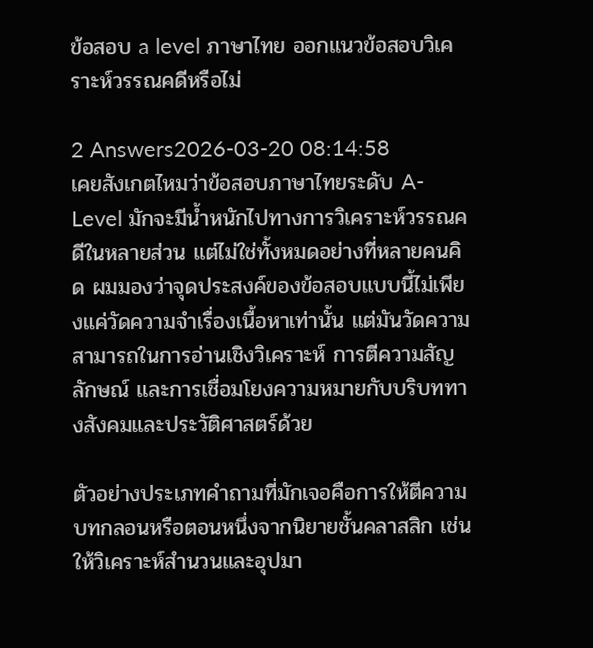ข้อสอบ a level ภาษาไทย ออกแนวข้อสอบวิเคราะห์วรรณคดีหรือไม่

2 Answers2026-03-20 08:14:58
เคยสังเกตไหมว่าข้อสอบภาษาไทยระดับ A-Level มักจะมีน้ำหนักไปทางการวิเคราะห์วรรณคดีในหลายส่วน แต่ไม่ใช่ทั้งหมดอย่างที่หลายคนคิด ผมมองว่าจุดประสงค์ของข้อสอบแบบนี้ไม่เพียงแค่วัดความจำเรื่องเนื้อหาเท่านั้น แต่มันวัดความสามารถในการอ่านเชิงวิเคราะห์ การตีความสัญลักษณ์ และการเชื่อมโยงความหมายกับบริบททางสังคมและประวัติศาสตร์ด้วย

ตัวอย่างประเภทคำถามที่มักเจอคือการให้ตีความบทกลอนหรือตอนหนึ่งจากนิยายชั้นคลาสสิก เช่น ให้วิเคราะห์สำนวนและอุปมา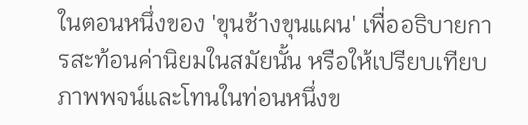ในตอนหนึ่งของ 'ขุนช้างขุนแผน' เพื่ออธิบายการสะท้อนค่านิยมในสมัยนั้น หรือให้เปรียบเทียบภาพพจน์และโทนในท่อนหนึ่งข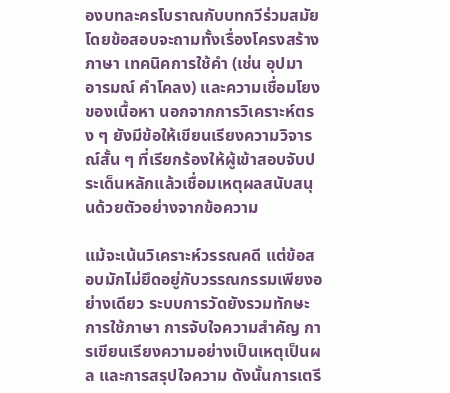องบทละครโบราณกับบทกวีร่วมสมัย โดยข้อสอบจะถามทั้งเรื่องโครงสร้างภาษา เทคนิคการใช้คำ (เช่น อุปมา อารมณ์ คำโคลง) และความเชื่อมโยงของเนื้อหา นอกจากการวิเคราะห์ตรง ๆ ยังมีข้อให้เขียนเรียงความวิจารณ์สั้น ๆ ที่เรียกร้องให้ผู้เข้าสอบจับประเด็นหลักแล้วเชื่อมเหตุผลสนับสนุนด้วยตัวอย่างจากข้อความ

แม้จะเน้นวิเคราะห์วรรณคดี แต่ข้อสอบมักไม่ยึดอยู่กับวรรณกรรมเพียงอย่างเดียว ระบบการวัดยังรวมทักษะการใช้ภาษา การจับใจความสำคัญ การเขียนเรียงความอย่างเป็นเหตุเป็นผล และการสรุปใจความ ดังนั้นการเตรี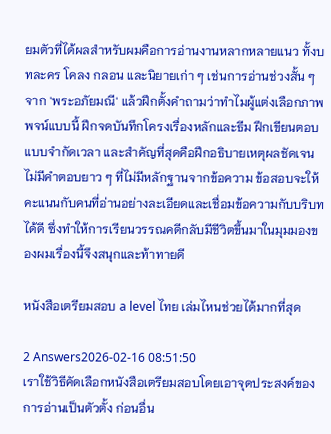ยมตัวที่ได้ผลสำหรับผมคือการอ่านงานหลากหลายแนว ทั้งบทละคร โคลง กลอน และนิยายเก่า ๆ เช่นการอ่านช่วงสั้น ๆ จาก 'พระอภัยมณี' แล้วฝึกตั้งคำถามว่าทำไมผู้แต่งเลือกภาพพจน์แบบนี้ ฝึกจดบันทึกโครงเรื่องหลักและธีม ฝึกเขียนตอบแบบจำกัดเวลา และสำคัญที่สุดคือฝึกอธิบายเหตุผลชัดเจน ไม่มีคำตอบยาว ๆ ที่ไม่มีหลักฐานจากข้อความ ข้อสอบจะให้คะแนนกับคนที่อ่านอย่างละเอียดและเชื่อมข้อความกับบริบทได้ดี ซึ่งทำให้การเรียนวรรณคดีกลับมีชีวิตขึ้นมาในมุมมองของผมเรื่องนี้จึงสนุกและท้าทายดี

หนังสือเตรียมสอบ a level ไทย เล่มไหนช่วยได้มากที่สุด

2 Answers2026-02-16 08:51:50
เราใช้วิธีคัดเลือกหนังสือเตรียมสอบโดยเอาจุดประสงค์ของการอ่านเป็นตัวตั้ง ก่อนอื่น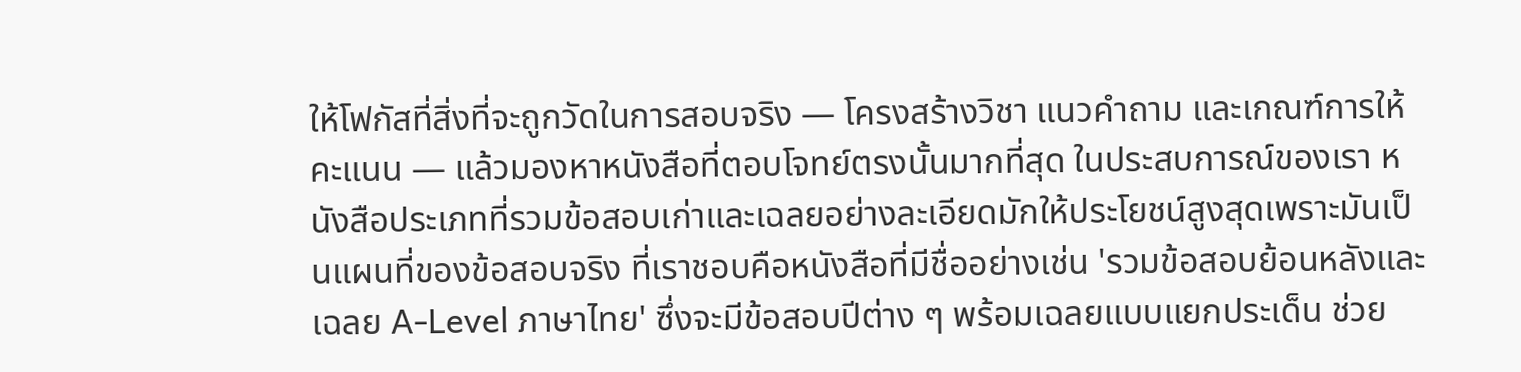ให้โฟกัสที่สิ่งที่จะถูกวัดในการสอบจริง — โครงสร้างวิชา แนวคำถาม และเกณฑ์การให้คะแนน — แล้วมองหาหนังสือที่ตอบโจทย์ตรงนั้นมากที่สุด ในประสบการณ์ของเรา หนังสือประเภทที่รวมข้อสอบเก่าและเฉลยอย่างละเอียดมักให้ประโยชน์สูงสุดเพราะมันเป็นแผนที่ของข้อสอบจริง ที่เราชอบคือหนังสือที่มีชื่ออย่างเช่น 'รวมข้อสอบย้อนหลังและเฉลย A-Level ภาษาไทย' ซึ่งจะมีข้อสอบปีต่าง ๆ พร้อมเฉลยแบบแยกประเด็น ช่วย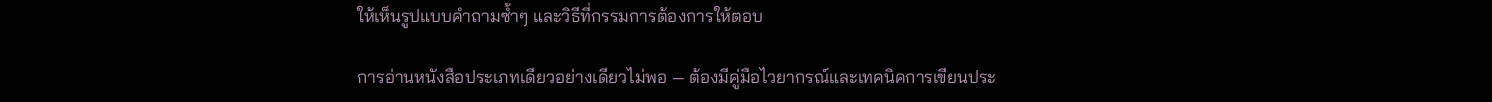ให้เห็นรูปแบบคำถามซ้ำๆ และวิธีที่กรรมการต้องการให้ตอบ

การอ่านหนังสือประเภทเดียวอย่างเดียวไม่พอ — ต้องมีคู่มือไวยากรณ์และเทคนิคการเขียนประ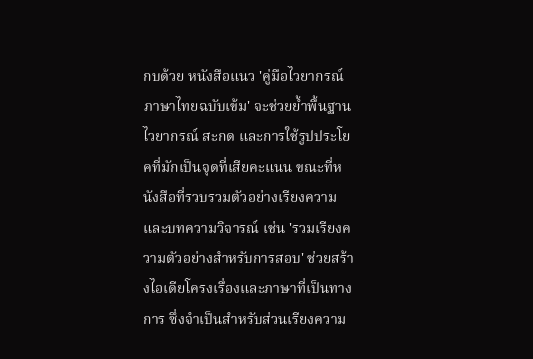กบด้วย หนังสือแนว 'คู่มือไวยากรณ์ภาษาไทยฉบับเข้ม' จะช่วยย้ำพื้นฐานไวยากรณ์ สะกด และการใช้รูปประโยคที่มักเป็นจุดที่เสียคะแนน ขณะที่หนังสือที่รวบรวมตัวอย่างเรียงความและบทความวิจารณ์ เช่น 'รวมเรียงความตัวอย่างสำหรับการสอบ' ช่วยสร้างไอเดียโครงเรื่องและภาษาที่เป็นทางการ ซึ่งจำเป็นสำหรับส่วนเรียงความ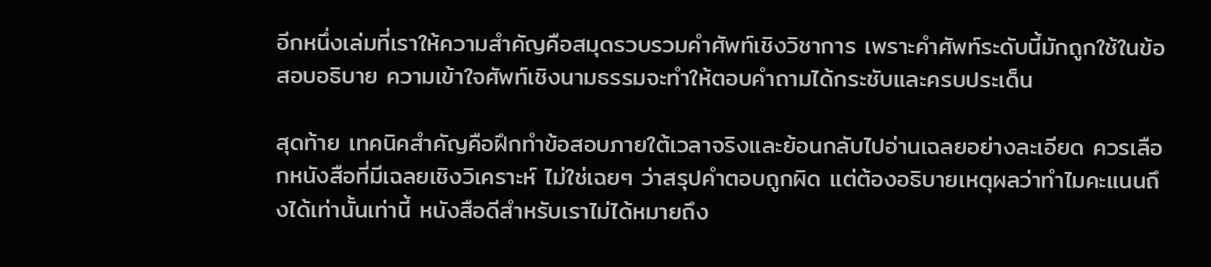อีกหนึ่งเล่มที่เราให้ความสำคัญคือสมุดรวบรวมคำศัพท์เชิงวิชาการ เพราะคำศัพท์ระดับนี้มักถูกใช้ในข้อสอบอธิบาย ความเข้าใจศัพท์เชิงนามธรรมจะทำให้ตอบคำถามได้กระชับและครบประเด็น

สุดท้าย เทคนิคสำคัญคือฝึกทำข้อสอบภายใต้เวลาจริงและย้อนกลับไปอ่านเฉลยอย่างละเอียด ควรเลือกหนังสือที่มีเฉลยเชิงวิเคราะห์ ไม่ใช่เฉยๆ ว่าสรุปคำตอบถูกผิด แต่ต้องอธิบายเหตุผลว่าทำไมคะแนนถึงได้เท่านั้นเท่านี้ หนังสือดีสำหรับเราไม่ได้หมายถึง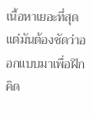เนื้อหาเยอะที่สุด แต่มันต้องชัดว่าออกแบบมาเพื่อฝึกคิด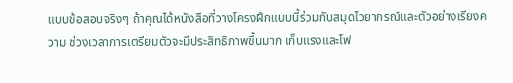แบบข้อสอบจริงๆ ถ้าคุณได้หนังสือที่วางโครงฝึกแบบนี้ร่วมกับสมุดไวยากรณ์และตัวอย่างเรียงความ ช่วงเวลาการเตรียมตัวจะมีประสิทธิภาพขึ้นมาก เก็บแรงและโฟ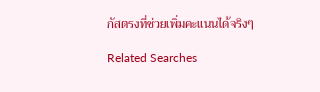กัสตรงที่ช่วยเพิ่มคะแนนได้จริงๆ

Related Searches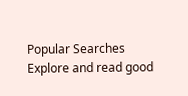Popular Searches
Explore and read good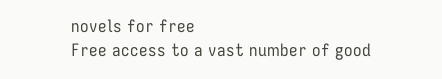novels for free
Free access to a vast number of good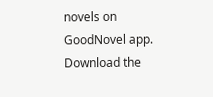novels on GoodNovel app. Download the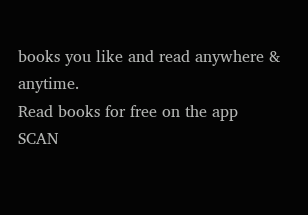books you like and read anywhere & anytime.
Read books for free on the app
SCAN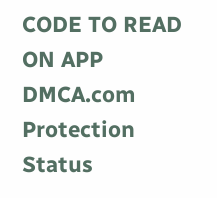CODE TO READ ON APP
DMCA.com Protection Status